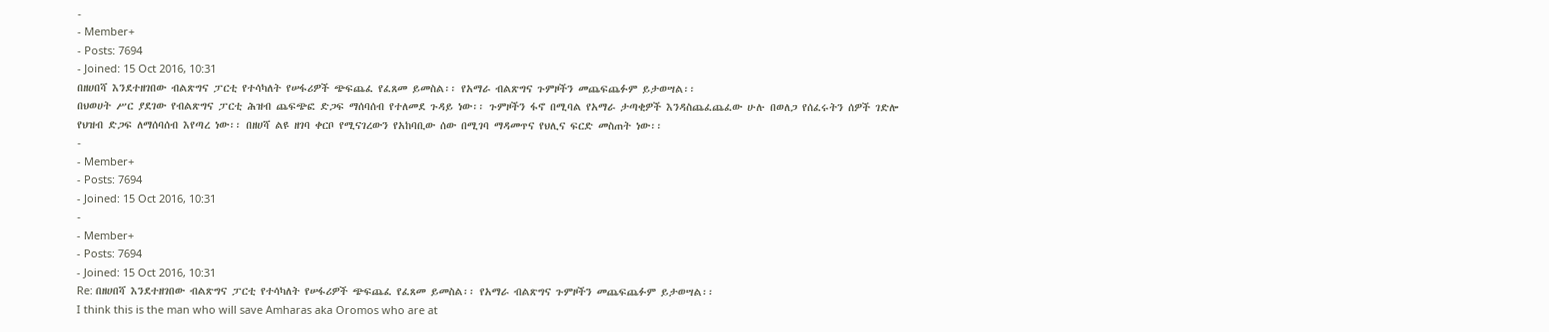-
- Member+
- Posts: 7694
- Joined: 15 Oct 2016, 10:31
በዘሀበሻ እንደተዘገበው ብልጽግና ፓርቲ የተሳካለት የሠፋሪዎች ጭፍጨፈ የፈጸመ ይመስል፡፡ የአማራ ብልጽግና ጉምዞችን መጨፍጨፉም ይታወሣል፡፡
በህወሀት ሥር ያደገው የብልጽግና ፓርቲ ሕዝብ ጨፍጭፎ ድጋፍ ማሰባሰብ የተለመደ ጉዳይ ነው፡፡ ጉምዞችን ፋኖ በሚባል የአማራ ታጣቂዎች እንዳስጨፈጨፈው ሁሉ በወለጋ የሰፈሩትን ሰዎች ገድሎ የህዝብ ድጋፍ ለማሰባሰብ እየጣረ ነው፡፡ በዘሀሻ ልዩ ዘገባ ቀርቦ የሚናገረውን የአከባቢው ሰው በሚገባ ማዳመጥና የህሊና ፍርድ መስጠት ነው፡፡
-
- Member+
- Posts: 7694
- Joined: 15 Oct 2016, 10:31
-
- Member+
- Posts: 7694
- Joined: 15 Oct 2016, 10:31
Re: በዘሀበሻ እንደተዘገበው ብልጽግና ፓርቲ የተሳካለት የሠፋሪዎች ጭፍጨፈ የፈጸመ ይመስል፡፡ የአማራ ብልጽግና ጉምዞችን መጨፍጨፉም ይታወሣል፡፡
I think this is the man who will save Amharas aka Oromos who are at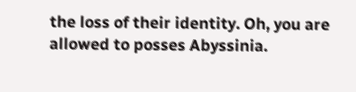the loss of their identity. Oh, you are allowed to posses Abyssinia.